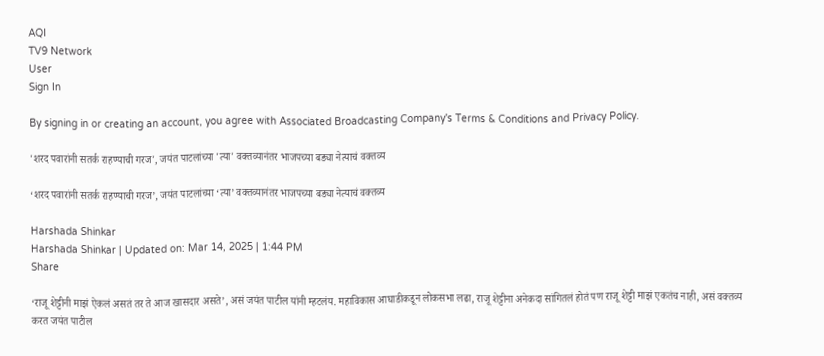AQI
TV9 Network
User
Sign In

By signing in or creating an account, you agree with Associated Broadcasting Company's Terms & Conditions and Privacy Policy.

'शरद पवारांनी सतर्क राहण्याची गरज', जयंत पाटलांच्या 'त्या' वक्तव्यानंतर भाजपच्या बड्या नेत्याचं वक्तव्य

‘शरद पवारांनी सतर्क राहण्याची गरज’, जयंत पाटलांच्या ‘त्या’ वक्तव्यानंतर भाजपच्या बड्या नेत्याचं वक्तव्य

Harshada Shinkar
Harshada Shinkar | Updated on: Mar 14, 2025 | 1:44 PM
Share

‘राजू शेट्टीनी माझं ऐकलं असतं तर ते आज खासदार असते’, असं जयंत पाटील यांनी म्हटलंय. महाविकास आघाडीकडून लोकसभा लढा, राजू शेट्टीना अनेकदा सांगितलं होतं पण राजू शेट्टी माझं एकतंच नाही, असं वक्तव्य करत जयंत पाटील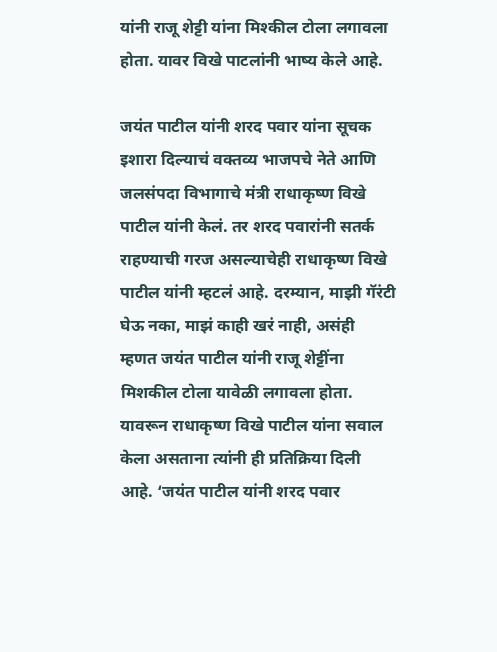यांनी राजू शेट्टी यांना मिश्कील टोला लगावला होता. यावर विखे पाटलांनी भाष्य केले आहे.

जयंत पाटील यांनी शरद पवार यांना सूचक इशारा दिल्याचं वक्तव्य भाजपचे नेते आणि जलसंपदा विभागाचे मंत्री राधाकृष्ण विखे पाटील यांनी केलं. तर शरद पवारांनी सतर्क राहण्याची गरज असल्याचेही राधाकृष्ण विखे पाटील यांनी म्हटलं आहे. दरम्यान, माझी गॅरंटी घेऊ नका, माझं काही खरं नाही, असंही म्हणत जयंत पाटील यांनी राजू शेट्टींना मिशकील टोला यावेळी लगावला होता. यावरून राधाकृष्ण विखे पाटील यांना सवाल केला असताना त्यांनी ही प्रतिक्रिया दिली आहे. ‘जयंत पाटील यांनी शरद पवार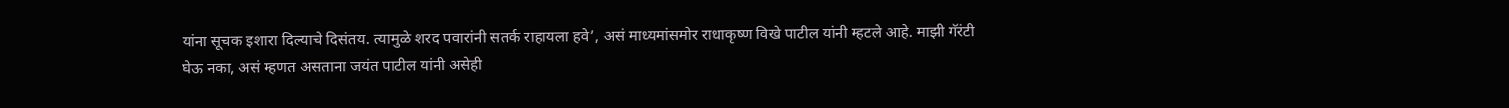यांना सूचक इशारा दिल्याचे दिसंतय. त्यामुळे शरद पवारांनी सतर्क राहायला हवे’, असं माध्यमांसमोर राधाकृष्ण विखे पाटील यांनी म्हटले आहे. माझी गॅरंटी घेऊ नका, असं म्हणत असताना जयंत पाटील यांनी असेही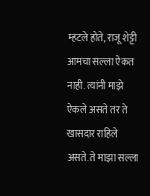म्हटले होते, राजू शेट्टी आमचा सल्ला ऐकत नाही. त्यांनी माझे ऐकले असते तर ते खासदार राहिले असते. ते माझा सल्ला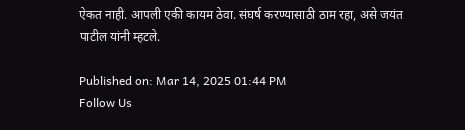ऐकत नाही. आपली एकी कायम ठेवा. संघर्ष करण्यासाठी ठाम रहा, असे जयंत पाटील यांनी म्हटले.

Published on: Mar 14, 2025 01:44 PM
Follow Us